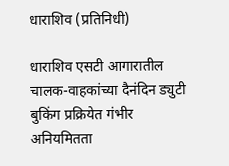धाराशिव (प्रतिनिधी)

धाराशिव एसटी आगारातील चालक-वाहकांच्या दैनंदिन ड्युटी बुकिंग प्रक्रियेत गंभीर अनियमितता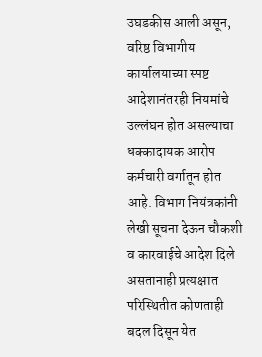उघडकीस आली असून, वरिष्ठ विभागीय कार्यालयाच्या स्पष्ट आदेशानंतरही नियमांचे उल्लंघन होत असल्याचा धक्कादायक आरोप कर्मचारी वर्गातून होत आहे. विभाग नियंत्रकांनी लेखी सूचना देऊन चौकशी व कारवाईचे आदेश दिले असतानाही प्रत्यक्षात परिस्थितीत कोणताही बदल दिसून येत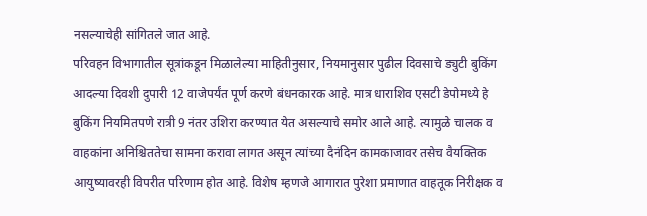नसल्याचेही सांगितले जात आहे.
परिवहन विभागातील सूत्रांकडून मिळालेल्या माहितीनुसार, नियमानुसार पुढील दिवसाचे ड्युटी बुकिंग आदल्या दिवशी दुपारी 12 वाजेपर्यंत पूर्ण करणे बंधनकारक आहे. मात्र धाराशिव एसटी डेपोमध्ये हे बुकिंग नियमितपणे रात्री 9 नंतर उशिरा करण्यात येत असल्याचे समोर आले आहे. त्यामुळे चालक व वाहकांना अनिश्चिततेचा सामना करावा लागत असून त्यांच्या दैनंदिन कामकाजावर तसेच वैयक्तिक आयुष्यावरही विपरीत परिणाम होत आहे. विशेष म्हणजे आगारात पुरेशा प्रमाणात वाहतूक निरीक्षक व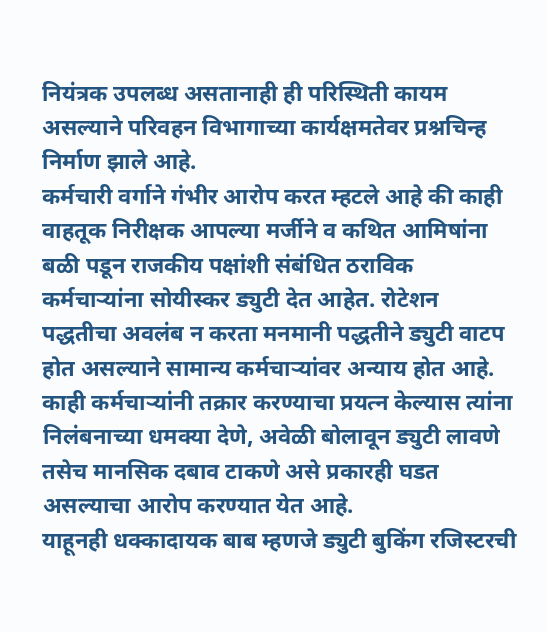नियंत्रक उपलब्ध असतानाही ही परिस्थिती कायम असल्याने परिवहन विभागाच्या कार्यक्षमतेवर प्रश्नचिन्ह निर्माण झाले आहे.
कर्मचारी वर्गाने गंभीर आरोप करत म्हटले आहे की काही वाहतूक निरीक्षक आपल्या मर्जीने व कथित आमिषांना बळी पडून राजकीय पक्षांशी संबंधित ठराविक कर्मचाऱ्यांना सोयीस्कर ड्युटी देत आहेत. रोटेशन पद्धतीचा अवलंब न करता मनमानी पद्धतीने ड्युटी वाटप होत असल्याने सामान्य कर्मचाऱ्यांवर अन्याय होत आहे. काही कर्मचाऱ्यांनी तक्रार करण्याचा प्रयत्न केल्यास त्यांना निलंबनाच्या धमक्या देणे, अवेळी बोलावून ड्युटी लावणे तसेच मानसिक दबाव टाकणे असे प्रकारही घडत असल्याचा आरोप करण्यात येत आहे.
याहूनही धक्कादायक बाब म्हणजे ड्युटी बुकिंग रजिस्टरची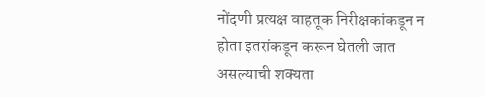नोंदणी प्रत्यक्ष वाहतूक निरीक्षकांकडून न होता इतरांकडून करून घेतली जात असल्याची शक्यता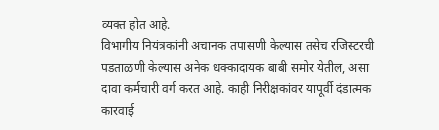व्यक्त होत आहे.
विभागीय नियंत्रकांनी अचानक तपासणी केल्यास तसेच रजिस्टरची पडताळणी केल्यास अनेक धक्कादायक बाबी समोर येतील, असा दावा कर्मचारी वर्ग करत आहे. काही निरीक्षकांवर यापूर्वी दंडात्मक कारवाई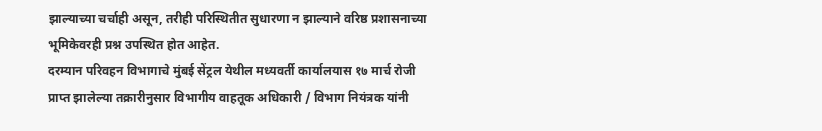झाल्याच्या चर्चाही असून, तरीही परिस्थितीत सुधारणा न झाल्याने वरिष्ठ प्रशासनाच्या भूमिकेवरही प्रश्न उपस्थित होत आहेत.
दरम्यान परिवहन विभागाचे मुंबई सेंट्रल येथील मध्यवर्ती कार्यालयास १७ मार्च रोजी प्राप्त झालेल्या तक्रारीनुसार विभागीय वाहतूक अधिकारी / विभाग नियंत्रक यांनी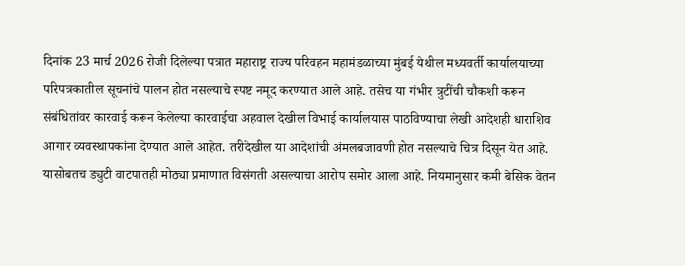दिनांक 23 मार्च 2026 रोजी दिलेल्या पत्रात महाराष्ट्र राज्य परिवहन महामंडळाच्या मुंबई येथील मध्यवर्ती कार्यालयाच्या परिपत्रकातील सूचनांचे पालन होत नसल्याचे स्पष्ट नमूद करण्यात आले आहे. तसेच या गंभीर त्रुटींची चौकशी करून संबंधितांवर कारवाई करून केलेल्या कारवाईचा अहवाल देखील विभाई कार्यालयास पाठविण्याचा लेखी आदेशही धाराशिव आगार व्यवस्थापकांना देण्यात आले आहेत. तरीदेखील या आदेशांची अंमलबजावणी होत नसल्याचे चित्र दिसून येत आहे.
यासोबतच ड्युटी वाटपातही मोठ्या प्रमाणात विसंगती असल्याचा आरोप समोर आला आहे. नियमानुसार कमी बेसिक वेतन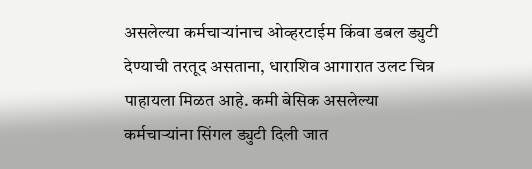असलेल्या कर्मचाऱ्यांनाच ओव्हरटाईम किंवा डबल ड्युटी देण्याची तरतूद असताना, धाराशिव आगारात उलट चित्र पाहायला मिळत आहे. कमी बेसिक असलेल्या कर्मचाऱ्यांना सिंगल ड्युटी दिली जात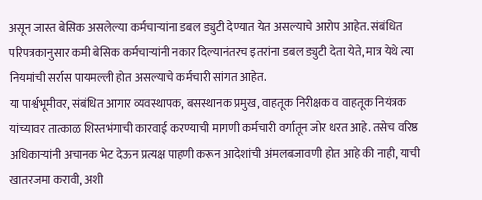असून जास्त बेसिक असलेल्या कर्मचाऱ्यांना डबल ड्युटी देण्यात येत असल्याचे आरोप आहेत. संबंधित परिपत्रकानुसार कमी बेसिक कर्मचाऱ्यांनी नकार दिल्यानंतरच इतरांना डबल ड्युटी देता येते, मात्र येथे त्या नियमांची सर्रास पायमल्ली होत असल्याचे कर्मचारी सांगत आहेत.
या पार्श्वभूमीवर, संबंधित आगार व्यवस्थापक, बसस्थानक प्रमुख, वाहतूक निरीक्षक व वाहतूक नियंत्रक यांच्यावर तात्काळ शिस्तभंगाची कारवाई करण्याची मागणी कर्मचारी वर्गातून जोर धरत आहे. तसेच वरिष्ठ अधिकाऱ्यांनी अचानक भेट देऊन प्रत्यक्ष पाहणी करून आदेशांची अंमलबजावणी होत आहे की नाही, याची खातरजमा करावी, अशी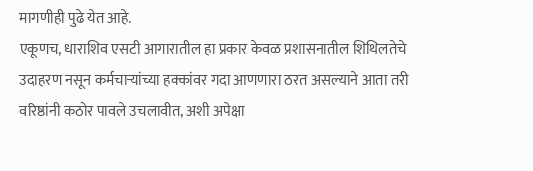मागणीही पुढे येत आहे.
एकूणच, धाराशिव एसटी आगारातील हा प्रकार केवळ प्रशासनातील शिथिलतेचे उदाहरण नसून कर्मचाऱ्यांच्या हक्कांवर गदा आणणारा ठरत असल्याने आता तरी वरिष्ठांनी कठोर पावले उचलावीत, अशी अपेक्षा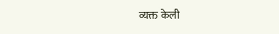व्यक्त केली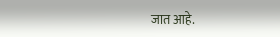जात आहे.